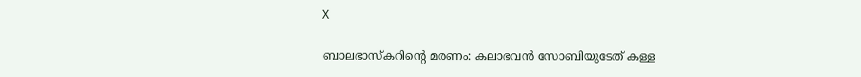X

ബാലഭാസ്‌കറിന്റെ മരണം: കലാഭവന്‍ സോബിയുടേത് കള്ള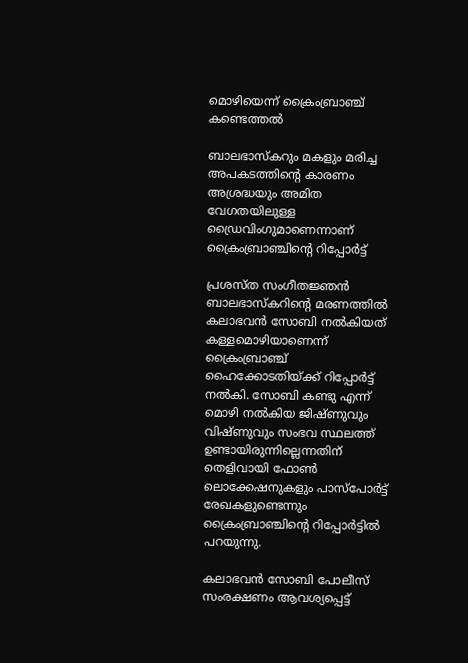മൊഴിയെന്ന് ക്രൈംബ്രാഞ്ച് കണ്ടെത്തല്‍

ബാലഭാസ്‌കറും മകളും മരിച്ച അപകടത്തിന്റെ കാരണം അശ്രദ്ധയും അമിത വേഗതയിലുള്ള ഡ്രൈവിംഗുമാണെന്നാണ് ക്രൈംബ്രാഞ്ചിന്റെ റിപ്പോര്‍ട്ട്

പ്രശസ്ത സംഗീതജ്ഞന്‍ ബാലഭാസ്‌കറിന്റെ മരണത്തില്‍ കലാഭവന്‍ സോബി നല്‍കിയത് കള്ളമൊഴിയാണെന്ന് ക്രൈംബ്രാഞ്ച് ഹൈക്കോടതിയ്ക്ക് റിപ്പോര്‍ട്ട് നല്‍കി. സോബി കണ്ടു എന്ന് മൊഴി നല്‍കിയ ജിഷ്ണുവും വിഷ്ണുവും സംഭവ സ്ഥലത്ത് ഉണ്ടായിരുന്നില്ലെന്നതിന് തെളിവായി ഫോണ്‍ ലൊക്കേഷനുകളും പാസ്‌പോര്‍ട്ട് രേഖകളുണ്ടെന്നും ക്രൈംബ്രാഞ്ചിന്റെ റിപ്പോര്‍ട്ടില്‍ പറയുന്നു.

കലാഭവന്‍ സോബി പോലീസ് സംരക്ഷണം ആവശ്യപ്പെട്ട്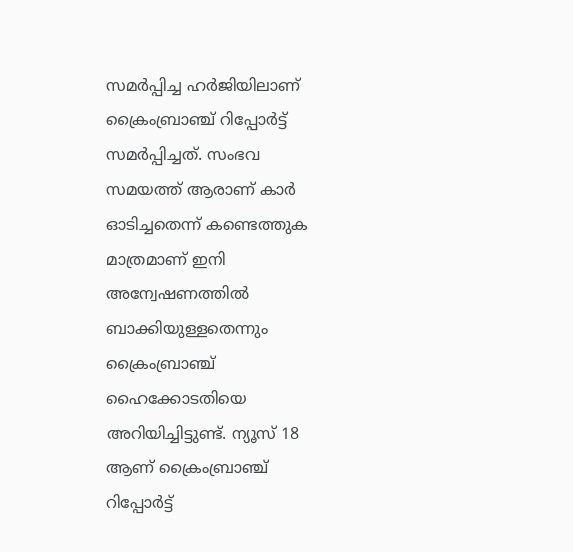സമര്‍പ്പിച്ച ഹര്‍ജിയിലാണ് ക്രൈംബ്രാഞ്ച് റിപ്പോര്‍ട്ട് സമര്‍പ്പിച്ചത്. സംഭവ സമയത്ത് ആരാണ് കാര്‍ ഓടിച്ചതെന്ന് കണ്ടെത്തുക മാത്രമാണ് ഇനി അന്വേഷണത്തില്‍ ബാക്കിയുള്ളതെന്നും ക്രൈംബ്രാഞ്ച് ഹൈക്കോടതിയെ അറിയിച്ചിട്ടുണ്ട്. ന്യൂസ് 18 ആണ് ക്രൈംബ്രാഞ്ച് റിപ്പോര്‍ട്ട്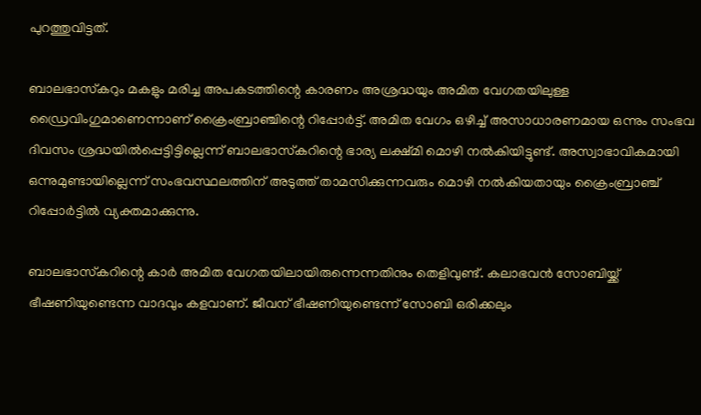പുറത്തുവിട്ടത്.

ബാലഭാസ്‌കറും മകളും മരിച്ച അപകടത്തിന്റെ കാരണം അശ്രദ്ധയും അമിത വേഗതയിലുള്ള ഡ്രൈവിംഗുമാണെന്നാണ് ക്രൈംബ്രാഞ്ചിന്റെ റിപ്പോര്‍ട്ട്. അമിത വേഗം ഒഴിച്ച് അസാധാരണമായ ഒന്നും സംഭവ ദിവസം ശ്രദ്ധയില്‍പ്പെട്ടിട്ടില്ലെന്ന് ബാലഭാസ്‌കറിന്റെ ഭാര്യ ലക്ഷ്മി മൊഴി നല്‍കിയിട്ടുണ്ട്. അസ്വാഭാവികമായി ഒന്നുമുണ്ടായില്ലെന്ന് സംഭവസ്ഥലത്തിന് അടുത്ത് താമസിക്കുന്നവരും മൊഴി നല്‍കിയതായും ക്രൈംബ്രാഞ്ച് റിപ്പോര്‍ട്ടില്‍ വ്യക്തമാക്കുന്നു.

ബാലഭാസ്‌കറിന്റെ കാര്‍ അമിത വേഗതയിലായിരുന്നെന്നതിനും തെളിവുണ്ട്. കലാഭവന്‍ സോബിയ്ക്ക് ഭീഷണിയുണ്ടെന്ന വാദവും കളവാണ്. ജീവന് ഭീഷണിയുണ്ടെന്ന് സോബി ഒരിക്കലും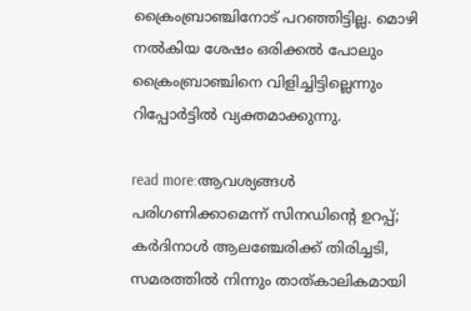ക്രൈംബ്രാഞ്ചിനോട് പറഞ്ഞിട്ടില്ല. മൊഴി നല്‍കിയ ശേഷം ഒരിക്കല്‍ പോലും ക്രൈംബ്രാഞ്ചിനെ വിളിച്ചിട്ടില്ലെന്നും റിപ്പോര്‍ട്ടില്‍ വ്യക്തമാക്കുന്നു.

read more:ആവശ്യങ്ങള്‍ പരിഗണിക്കാമെന്ന് സിനഡിന്റെ ഉറപ്പ്; കര്‍ദിനാള്‍ ആലഞ്ചേരിക്ക് തിരിച്ചടി, സമരത്തില്‍ നിന്നും താത്കാലികമായി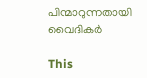പിന്മാറുന്നതായി വൈദികര്‍

This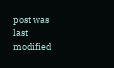post was last modified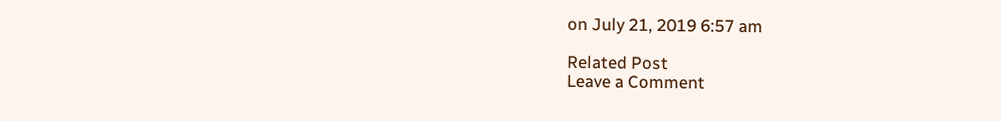on July 21, 2019 6:57 am

Related Post
Leave a Comment